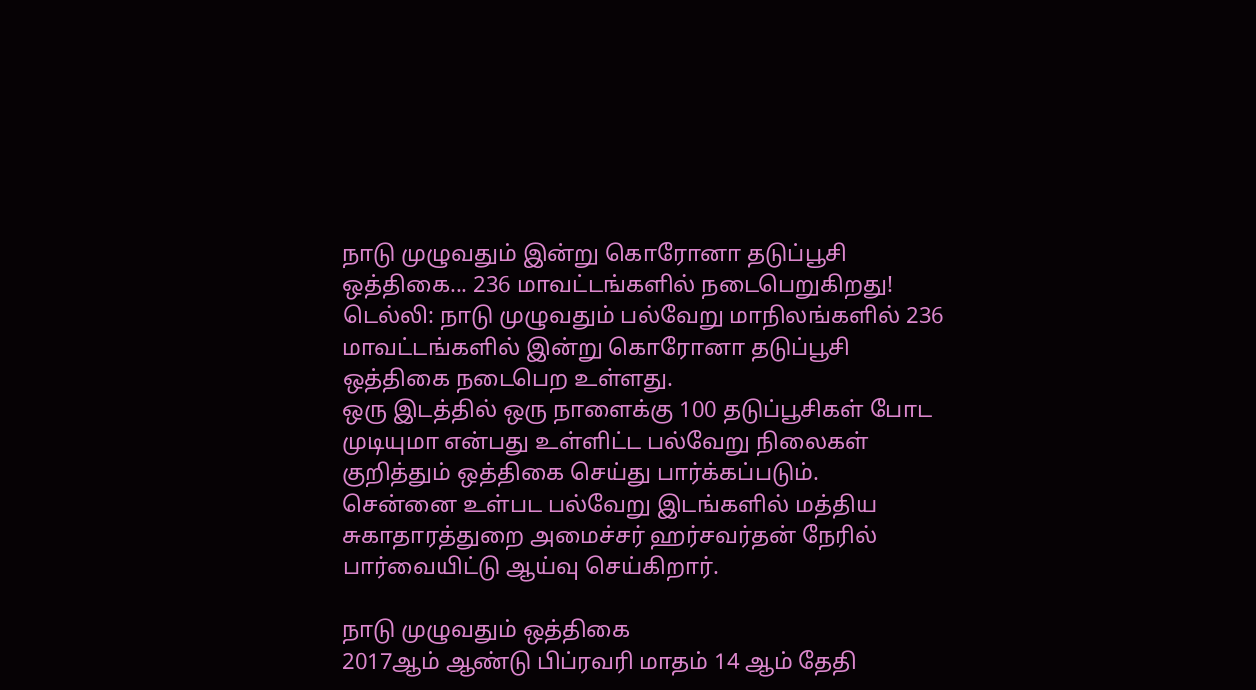நாடு முழுவதும் இன்று கொரோனா தடுப்பூசி ஒத்திகை... 236 மாவட்டங்களில் நடைபெறுகிறது!
டெல்லி: நாடு முழுவதும் பல்வேறு மாநிலங்களில் 236 மாவட்டங்களில் இன்று கொரோனா தடுப்பூசி ஒத்திகை நடைபெற உள்ளது.
ஒரு இடத்தில் ஒரு நாளைக்கு 100 தடுப்பூசிகள் போட முடியுமா என்பது உள்ளிட்ட பல்வேறு நிலைகள் குறித்தும் ஒத்திகை செய்து பார்க்கப்படும்.
சென்னை உள்பட பல்வேறு இடங்களில் மத்திய சுகாதாரத்துறை அமைச்சர் ஹர்சவர்தன் நேரில் பார்வையிட்டு ஆய்வு செய்கிறார்.

நாடு முழுவதும் ஒத்திகை
2017ஆம் ஆண்டு பிப்ரவரி மாதம் 14 ஆம் தேதி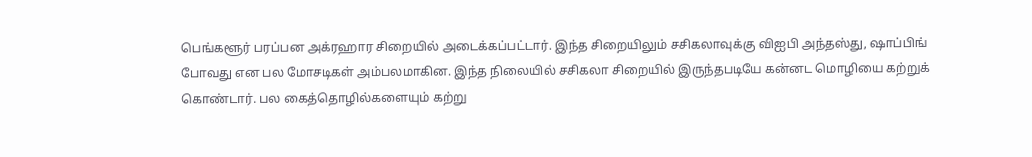பெங்களூர் பரப்பன அக்ரஹார சிறையில் அடைக்கப்பட்டார். இந்த சிறையிலும் சசிகலாவுக்கு விஐபி அந்தஸ்து, ஷாப்பிங் போவது என பல மோசடிகள் அம்பலமாகின. இந்த நிலையில் சசிகலா சிறையில் இருந்தபடியே கன்னட மொழியை கற்றுக் கொண்டார். பல கைத்தொழில்களையும் கற்று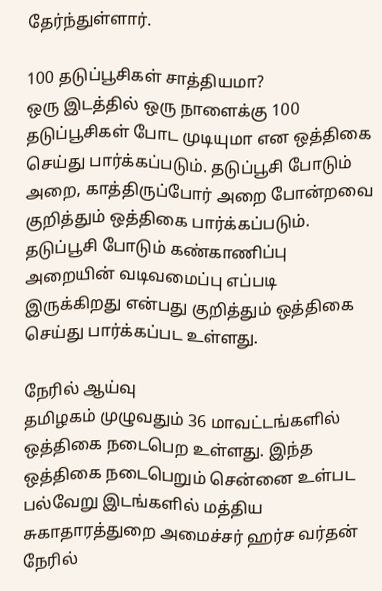தேர்ந்துள்ளார்.

100 தடுப்பூசிகள் சாத்தியமா?
ஒரு இடத்தில் ஒரு நாளைக்கு 100 தடுப்பூசிகள் போட முடியுமா என ஒத்திகை செய்து பார்க்கப்படும். தடுப்பூசி போடும் அறை, காத்திருப்போர் அறை போன்றவை குறித்தும் ஒத்திகை பார்க்கப்படும். தடுப்பூசி போடும் கண்காணிப்பு அறையின் வடிவமைப்பு எப்படி இருக்கிறது என்பது குறித்தும் ஒத்திகை செய்து பார்க்கப்பட உள்ளது.

நேரில் ஆய்வு
தமிழகம் முழுவதும் 36 மாவட்டங்களில் ஒத்திகை நடைபெற உள்ளது. இந்த ஒத்திகை நடைபெறும் சென்னை உள்பட பல்வேறு இடங்களில் மத்திய சுகாதாரத்துறை அமைச்சர் ஹர்ச வர்தன் நேரில்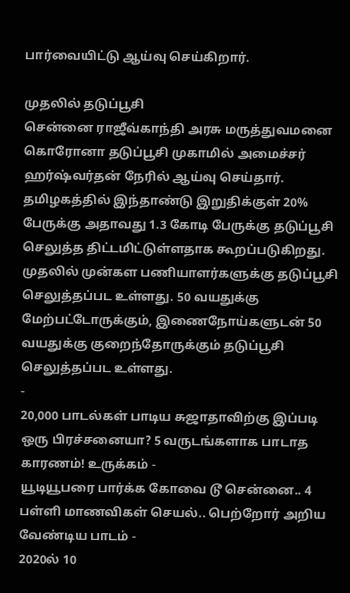பார்வையிட்டு ஆய்வு செய்கிறார்.

முதலில் தடுப்பூசி
சென்னை ராஜீவ்காந்தி அரசு மருத்துவமனை கொரோனா தடுப்பூசி முகாமில் அமைச்சர் ஹர்ஷ்வர்தன் நேரில் ஆய்வு செய்தார். தமிழகத்தில் இந்தாண்டு இறுதிக்குள் 20% பேருக்கு அதாவது 1.3 கோடி பேருக்கு தடுப்பூசி செலுத்த திட்டமிட்டுள்ளதாக கூறப்படுகிறது. முதலில் முன்கள பணியாளர்களுக்கு தடுப்பூசி செலுத்தப்பட உள்ளது. 50 வயதுக்கு மேற்பட்டோருக்கும், இணைநோய்களுடன் 50 வயதுக்கு குறைந்தோருக்கும் தடுப்பூசி செலுத்தப்பட உள்ளது.
-
20,000 பாடல்கள் பாடிய சுஜாதாவிற்கு இப்படி ஒரு பிரச்சனையா? 5 வருடங்களாக பாடாத காரணம்! உருக்கம் -
யூடியூபரை பார்க்க கோவை டூ சென்னை.. 4 பள்ளி மாணவிகள் செயல்.. பெற்றோர் அறிய வேண்டிய பாடம் -
2020ல் 10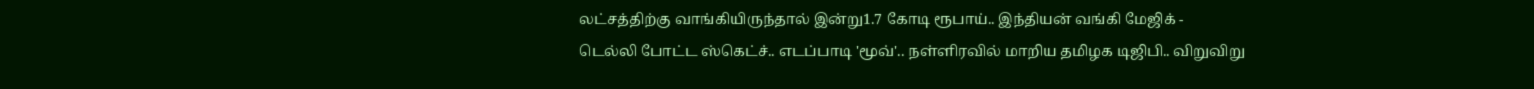லட்சத்திற்கு வாங்கியிருந்தால் இன்று1.7 கோடி ரூபாய்.. இந்தியன் வங்கி மேஜிக் -
டெல்லி போட்ட ஸ்கெட்ச்.. எடப்பாடி 'மூவ்'.. நள்ளிரவில் மாறிய தமிழக டிஜிபி.. விறுவிறு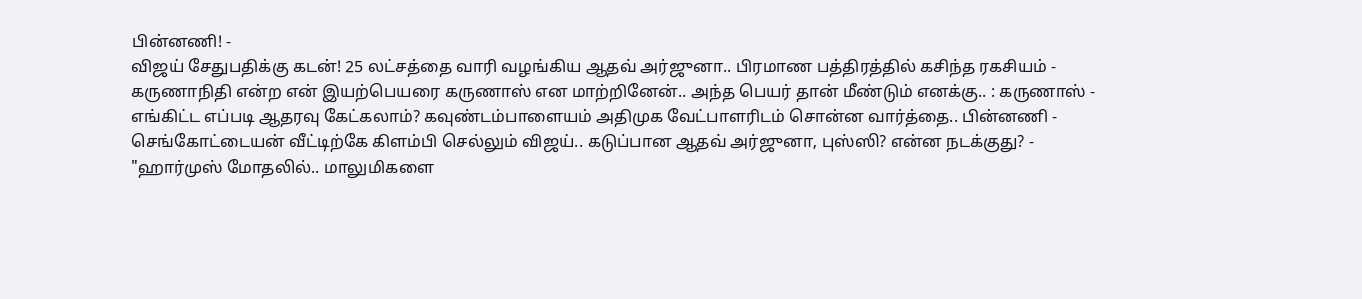பின்னணி! -
விஜய் சேதுபதிக்கு கடன்! 25 லட்சத்தை வாரி வழங்கிய ஆதவ் அர்ஜுனா.. பிரமாண பத்திரத்தில் கசிந்த ரகசியம் -
கருணாநிதி என்ற என் இயற்பெயரை கருணாஸ் என மாற்றினேன்.. அந்த பெயர் தான் மீண்டும் எனக்கு.. : கருணாஸ் -
எங்கிட்ட எப்படி ஆதரவு கேட்கலாம்? கவுண்டம்பாளையம் அதிமுக வேட்பாளரிடம் சொன்ன வார்த்தை.. பின்னணி -
செங்கோட்டையன் வீட்டிற்கே கிளம்பி செல்லும் விஜய்.. கடுப்பான ஆதவ் அர்ஜுனா, புஸ்ஸி? என்ன நடக்குது? -
"ஹார்முஸ் மோதலில்.. மாலுமிகளை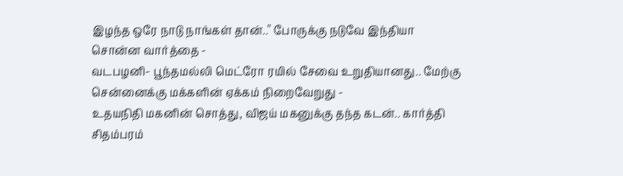இழந்த ஒரே நாடு நாங்கள் தான்.." போருக்கு நடுவே இந்தியா சொன்ன வார்த்தை -
வடபழனி- பூந்தமல்லி மெட்ரோ ரயில் சேவை உறுதியானது.. மேற்கு சென்னைக்கு மக்களின் ஏக்கம் நிறைவேறுது -
உதயநிதி மகனின் சொத்து, விஜய் மகனுக்கு தந்த கடன்.. கார்த்தி சிதம்பரம்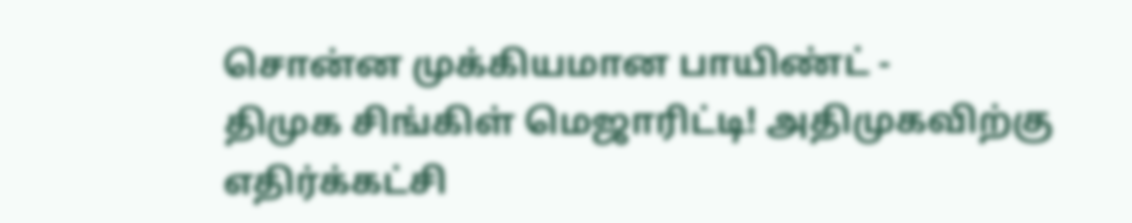சொன்ன முக்கியமான பாயிண்ட் -
திமுக சிங்கிள் மெஜாரிட்டி! அதிமுகவிற்கு எதிர்க்கட்சி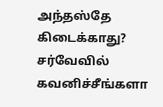அந்தஸ்தே கிடைக்காது? சர்வேவில் கவனிச்சீங்களா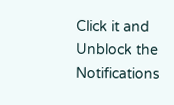Click it and Unblock the Notifications